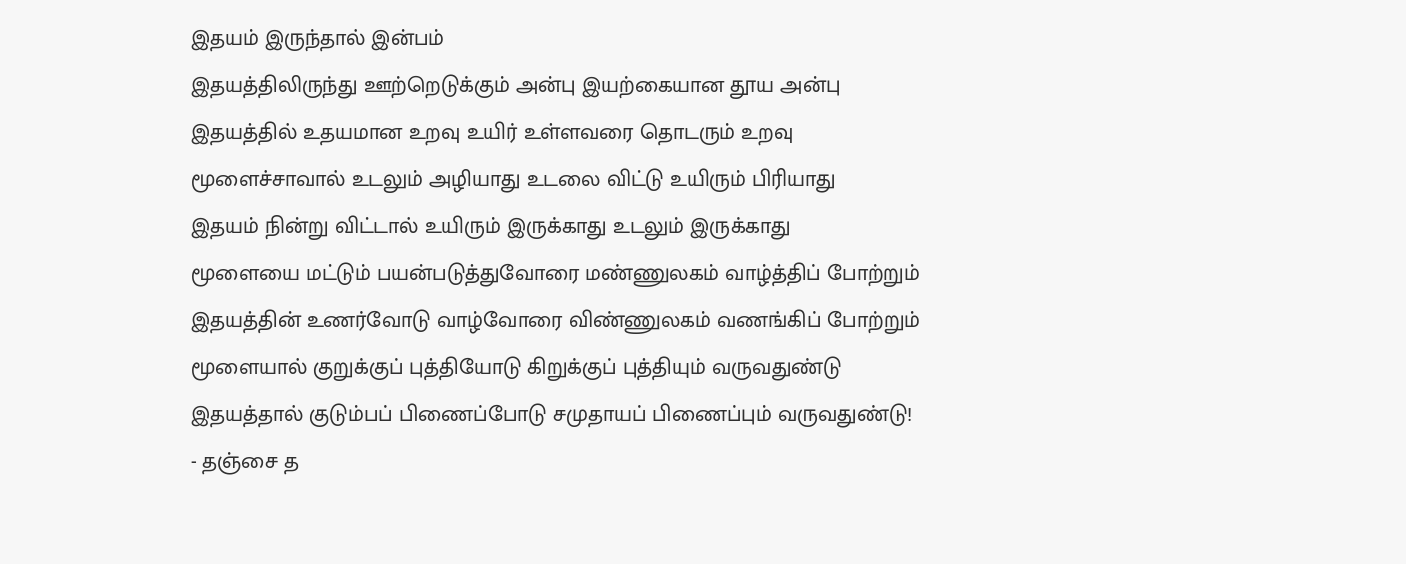இதயம் இருந்தால் இன்பம்
இதயத்திலிருந்து ஊற்றெடுக்கும் அன்பு இயற்கையான தூய அன்பு
இதயத்தில் உதயமான உறவு உயிர் உள்ளவரை தொடரும் உறவு
மூளைச்சாவால் உடலும் அழியாது உடலை விட்டு உயிரும் பிரியாது
இதயம் நின்று விட்டால் உயிரும் இருக்காது உடலும் இருக்காது
மூளையை மட்டும் பயன்படுத்துவோரை மண்ணுலகம் வாழ்த்திப் போற்றும்
இதயத்தின் உணர்வோடு வாழ்வோரை விண்ணுலகம் வணங்கிப் போற்றும்
மூளையால் குறுக்குப் புத்தியோடு கிறுக்குப் புத்தியும் வருவதுண்டு
இதயத்தால் குடும்பப் பிணைப்போடு சமுதாயப் பிணைப்பும் வருவதுண்டு!
- தஞ்சை த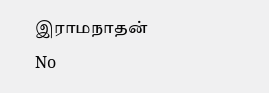இராமநாதன்
No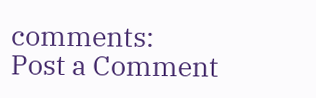comments:
Post a Comment